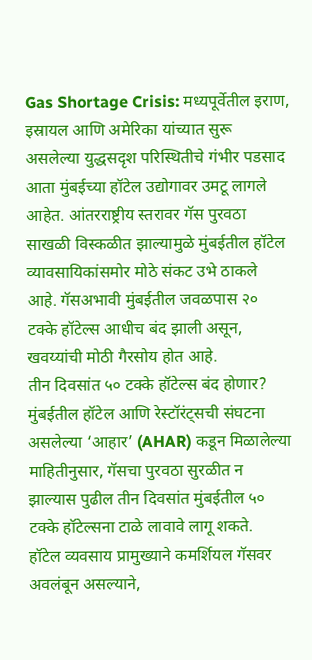Gas Shortage Crisis: मध्यपूर्वेतील इराण, इस्रायल आणि अमेरिका यांच्यात सुरू असलेल्या युद्धसदृश परिस्थितीचे गंभीर पडसाद आता मुंबईच्या हॉटेल उद्योगावर उमटू लागले आहेत. आंतरराष्ट्रीय स्तरावर गॅस पुरवठा साखळी विस्कळीत झाल्यामुळे मुंबईतील हॉटेल व्यावसायिकांसमोर मोठे संकट उभे ठाकले आहे. गॅसअभावी मुंबईतील जवळपास २० टक्के हॉटेल्स आधीच बंद झाली असून, खवय्यांची मोठी गैरसोय होत आहे.
तीन दिवसांत ५० टक्के हॉटेल्स बंद होणार?
मुंबईतील हॉटेल आणि रेस्टॉरंट्सची संघटना असलेल्या ‘आहार’ (AHAR) कडून मिळालेल्या माहितीनुसार, गॅसचा पुरवठा सुरळीत न झाल्यास पुढील तीन दिवसांत मुंबईतील ५० टक्के हॉटेल्सना टाळे लावावे लागू शकते.
हॉटेल व्यवसाय प्रामुख्याने कमर्शियल गॅसवर अवलंबून असल्याने,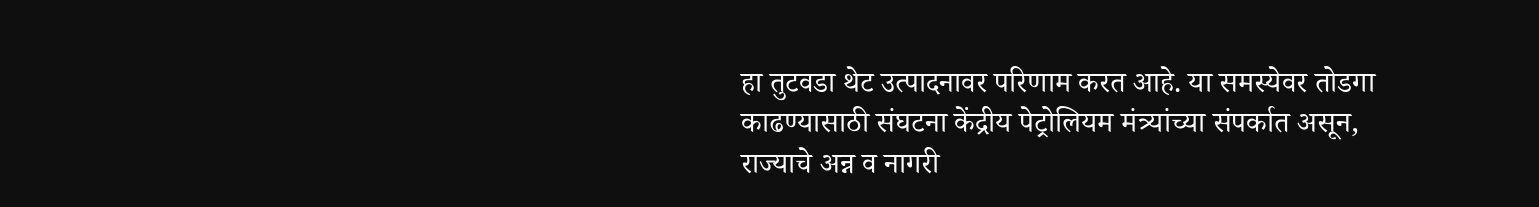हा तुटवडा थेट उत्पादनावर परिणाम करत आहे. या समस्येवर तोडगा काढण्यासाठी संघटना केंद्रीय पेट्रोलियम मंत्र्यांच्या संपर्कात असून, राज्याचे अन्न व नागरी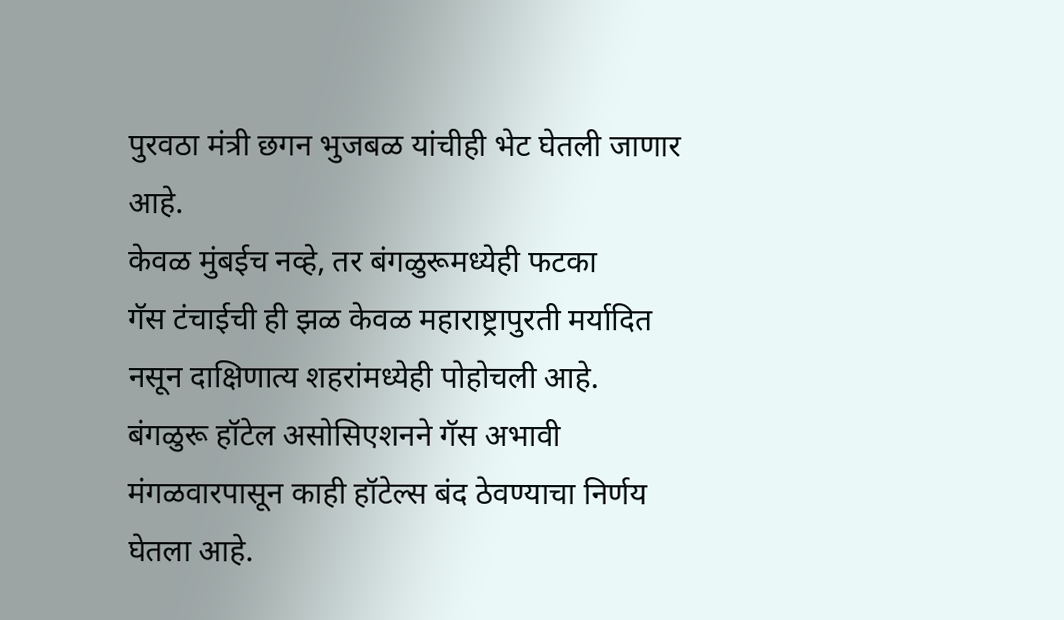पुरवठा मंत्री छगन भुजबळ यांचीही भेट घेतली जाणार आहे.
केवळ मुंबईच नव्हे, तर बंगळुरूमध्येही फटका
गॅस टंचाईची ही झळ केवळ महाराष्ट्रापुरती मर्यादित नसून दाक्षिणात्य शहरांमध्येही पोहोचली आहे. बंगळुरू हॉटेल असोसिएशनने गॅस अभावी मंगळवारपासून काही हॉटेल्स बंद ठेवण्याचा निर्णय घेतला आहे.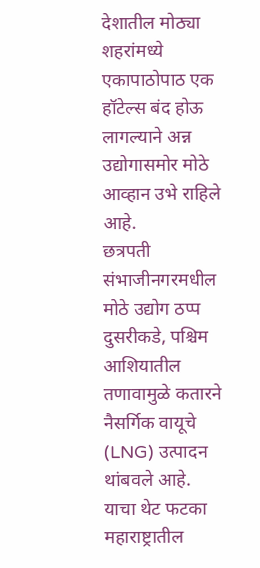देशातील मोठ्या शहरांमध्ये एकापाठोपाठ एक हॉटेल्स बंद होऊ लागल्याने अन्न उद्योगासमोर मोठे आव्हान उभे राहिले आहे.
छत्रपती संभाजीनगरमधील मोठे उद्योग ठप्प
दुसरीकडे, पश्चिम आशियातील तणावामुळे कतारने नैसर्गिक वायूचे (LNG) उत्पादन थांबवले आहे. याचा थेट फटका महाराष्ट्रातील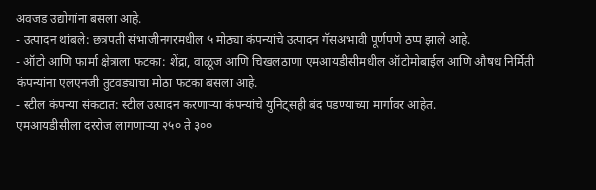अवजड उद्योगांना बसला आहे.
- उत्पादन थांबले: छत्रपती संभाजीनगरमधील ५ मोठ्या कंपन्यांचे उत्पादन गॅसअभावी पूर्णपणे ठप्प झाले आहे.
- ऑटो आणि फार्मा क्षेत्राला फटका: शेंद्रा, वाळूज आणि चिखलठाणा एमआयडीसीमधील ऑटोमोबाईल आणि औषध निर्मिती कंपन्यांना एलएनजी तुटवड्याचा मोठा फटका बसला आहे.
- स्टील कंपन्या संकटात: स्टील उत्पादन करणाऱ्या कंपन्यांचे युनिट्सही बंद पडण्याच्या मार्गावर आहेत.
एमआयडीसीला दररोज लागणाऱ्या २५० ते ३००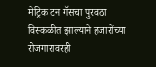मेट्रिक टन गॅसचा पुरवठा विस्कळीत झाल्याने हजारोंच्या रोजगारावरही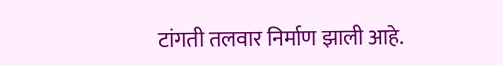टांगती तलवार निर्माण झाली आहे.